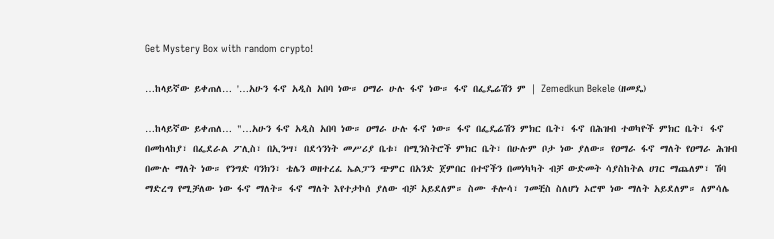Get Mystery Box with random crypto!

…ከላይኛው ይቀጠለ… '…አሁን ፋኖ አዲስ አበባ ነው። ዐማራ ሁሉ ፋኖ ነው። ፋኖ በፌዴሬሽን ም | Zemedkun Bekele (ዘመዴ)

…ከላይኛው ይቀጠለ… "…አሁን ፋኖ አዲስ አበባ ነው። ዐማራ ሁሉ ፋኖ ነው። ፋኖ በፌዴሬሽን ምክር ቤት፣ ፋኖ በሕዝብ ተወካዮች ምክር ቤት፣ ፋኖ በመከላከያ፣ በፌደራል ፖሊስ፣ በኢንሣ፣ በደኅንነት መሥሪያ ቤቱ፣ በሚንስትሮች ምክር ቤት፣ በሁሉም ቦታ ነው ያለው። የዐማራ ፋኖ ማለት የዐማራ ሕዝብ በሙሉ ማለት ነው። የንግድ ባንክን፣ ቴሌን ወዘተረፈ ኤልፓን ጭምር በአንድ ጀምበር በተኖችን በመነካካት ብቻ ውድመት ሳያስከትል ሀገር ማጨለም፣ ሽባ ማድረግ የሚቻለው ነው ፋኖ ማለት። ፋኖ ማለት እየተታኮሰ ያለው ብቻ አይደለም። ስሙ ቶሎሳ፣ ገመቺስ ስለሆነ ኦሮሞ ነው ማለት አይደለም። ለምሳሌ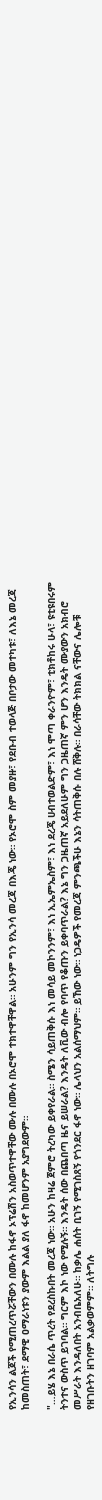የኢንሳን ልጆች የሚጠረጥሯቸውን በሙሉ ከፋኖ ኦፕሬሽን አስወጥተዋቸው ሙሉ በሙሉ በኦሮሞ ተክተዋቸዋል። አሁንም ግን የኢንሳ መረጃ በእጄ ነው። የኦሮሞ ስም መያዙ፣ የደቡብ ተወላጅ በቦታው መተካቱ፣ ለእኔ መረጃ ከመስጠት፣ ደማዊ ዐማራነቱን ያውም እልል ያለ ፋኖ ከመሆንም አያግደውም።

"…ይሄ እኔ በራሴ ጥረት የደረስኩበት መረጃ ነው። አሁን ከዛሬ ጀምሮ ትረካው ይቀየራል። ስሜን ሳይጠቅሱ እነ መሳይ መኮንንም፣ እነ ኢኤምኤስም፣ እነ ደረጄ ሀብተወልድም፣ እነ ሞጣ ቀራንዮም፣ ቲክቶከሩ ሁላ፣ ዩቲዩበሩም ትንተና ውስጥ ይገባል። ግርም እኮ ነው የሚሉኝ። እንዴት ሰው በጨበጣ ዜና ይሠራል? እንዴት ለቪው ብሎ የባጥ የቆጡን ይቀባጥራል? እኔ ግን ጋዜጠኛ አይደለሁም ግን ጋዜጠኛ ምን ሆን እንዴት ሙያውን አክብሮ መሥራት እንዳለበት አንብቤአለሁ። ከቃሌ ሐሰት ቢገኝ የሚገስጸኝ የጎንደር ፋኖ ነው። ሌላህን አልሰማህም። ይኸው ነው። ነጋዴዎች የመረጃ ምንጫችሁ እኔን ሳትጠቅሱ በሉ ሸቅሉ። በራሳቸው ትክክል ናቸውና ሌሎቹ የዘገቡትን ዘገባም አልቃወምም። ለትግሉ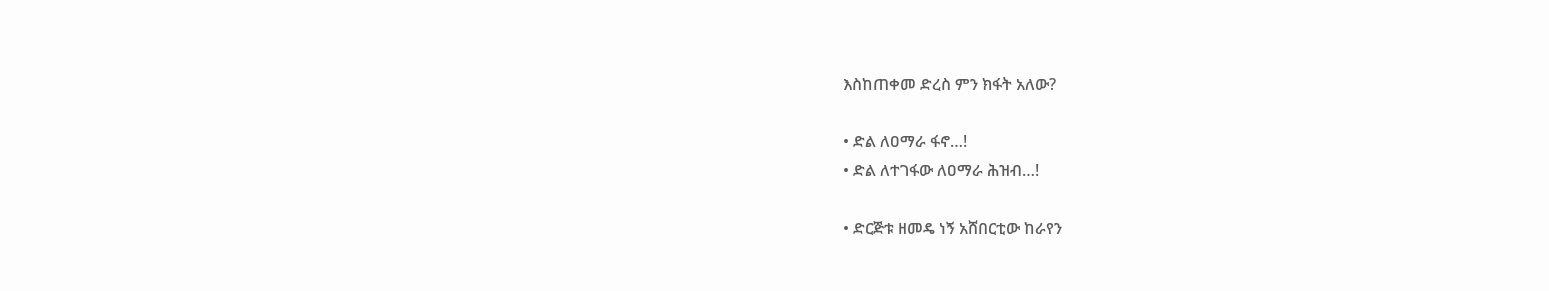እስከጠቀመ ድረስ ምን ክፋት አለው?

• ድል ለዐማራ ፋኖ…!
• ድል ለተገፋው ለዐማራ ሕዝብ…!

• ድርጅቱ ዘመዴ ነኝ አሸበርቲው ከራየን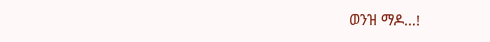ወንዝ ማዶ…!